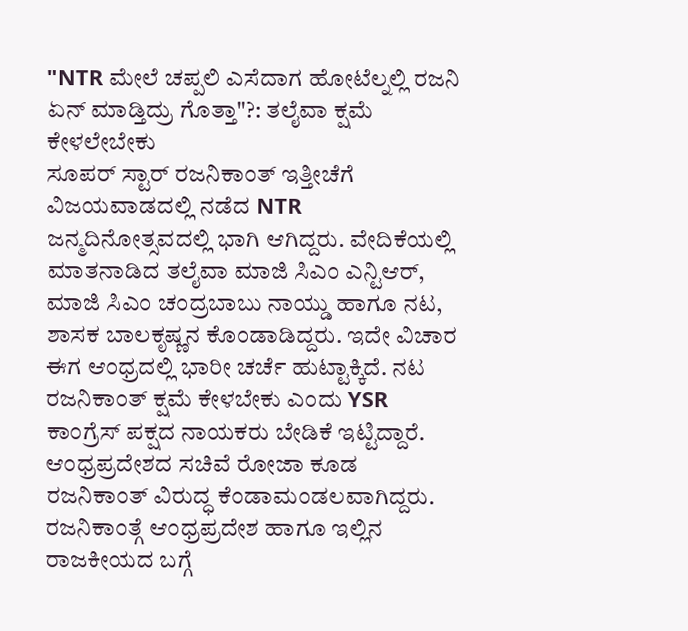"NTR ಮೇಲೆ ಚಪ್ಪಲಿ ಎಸೆದಾಗ ಹೋಟೆಲ್ನಲ್ಲಿ ರಜನಿ ಏನ್ ಮಾಡ್ತಿದ್ರು ಗೊತ್ತಾ"?: ತಲೈವಾ ಕ್ಷಮೆ ಕೇಳಲೇಬೇಕು
ಸೂಪರ್ ಸ್ಟಾರ್ ರಜನಿಕಾಂತ್ ಇತ್ತೀಚೆಗೆ ವಿಜಯವಾಡದಲ್ಲಿ ನಡೆದ NTR ಜನ್ಮದಿನೋತ್ಸವದಲ್ಲಿ ಭಾಗಿ ಆಗಿದ್ದರು. ವೇದಿಕೆಯಲ್ಲಿ ಮಾತನಾಡಿದ ತಲೈವಾ ಮಾಜಿ ಸಿಎಂ ಎನ್ಟಿಆರ್, ಮಾಜಿ ಸಿಎಂ ಚಂದ್ರಬಾಬು ನಾಯ್ಡು ಹಾಗೂ ನಟ, ಶಾಸಕ ಬಾಲಕೃಷ್ಣನ ಕೊಂಡಾಡಿದ್ದರು. ಇದೇ ವಿಚಾರ ಈಗ ಆಂಧ್ರದಲ್ಲಿ ಭಾರೀ ಚರ್ಚೆ ಹುಟ್ಟಾಕ್ಕಿದೆ. ನಟ ರಜನಿಕಾಂತ್ ಕ್ಷಮೆ ಕೇಳಬೇಕು ಎಂದು YSR ಕಾಂಗ್ರೆಸ್ ಪಕ್ಷದ ನಾಯಕರು ಬೇಡಿಕೆ ಇಟ್ಟಿದ್ದಾರೆ.
ಆಂಧ್ರಪ್ರದೇಶದ ಸಚಿವೆ ರೋಜಾ ಕೂಡ ರಜನಿಕಾಂತ್ ವಿರುದ್ಧ ಕೆಂಡಾಮಂಡಲವಾಗಿದ್ದರು. ರಜನಿಕಾಂತ್ಗೆ ಆಂಧ್ರಪ್ರದೇಶ ಹಾಗೂ ಇಲ್ಲಿನ ರಾಜಕೀಯದ ಬಗ್ಗೆ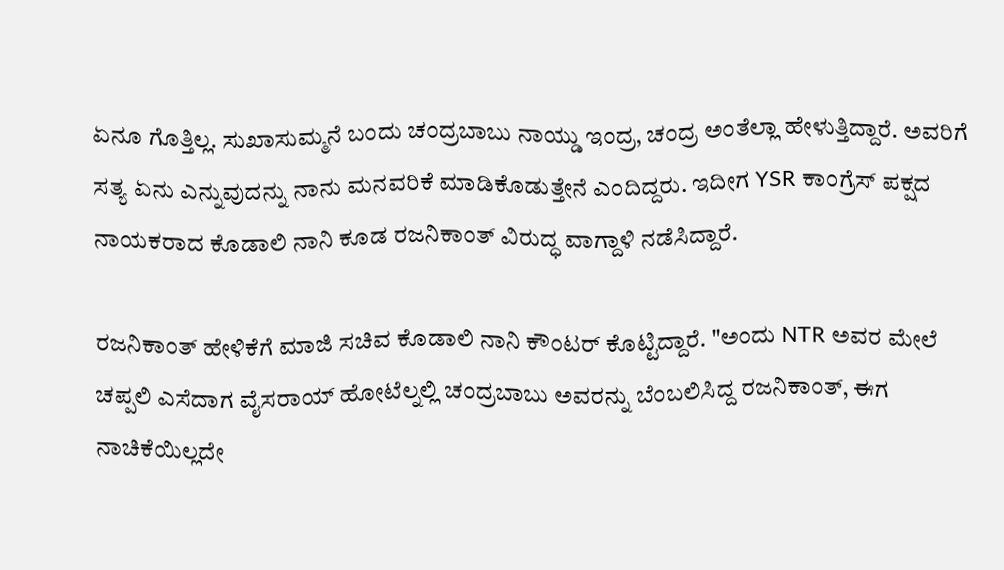ಏನೂ ಗೊತ್ತಿಲ್ಲ. ಸುಖಾಸುಮ್ಮನೆ ಬಂದು ಚಂದ್ರಬಾಬು ನಾಯ್ಡು ಇಂದ್ರ, ಚಂದ್ರ ಅಂತೆಲ್ಲಾ ಹೇಳುತ್ತಿದ್ದಾರೆ. ಅವರಿಗೆ ಸತ್ಯ ಏನು ಎನ್ನುವುದನ್ನು ನಾನು ಮನವರಿಕೆ ಮಾಡಿಕೊಡುತ್ತೇನೆ ಎಂದಿದ್ದರು. ಇದೀಗ YSR ಕಾಂಗ್ರೆಸ್ ಪಕ್ಷದ ನಾಯಕರಾದ ಕೊಡಾಲಿ ನಾನಿ ಕೂಡ ರಜನಿಕಾಂತ್ ವಿರುದ್ಧ ವಾಗ್ದಾಳಿ ನಡೆಸಿದ್ದಾರೆ.

ರಜನಿಕಾಂತ್ ಹೇಳಿಕೆಗೆ ಮಾಜಿ ಸಚಿವ ಕೊಡಾಲಿ ನಾನಿ ಕೌಂಟರ್ ಕೊಟ್ಟಿದ್ದಾರೆ. "ಅಂದು NTR ಅವರ ಮೇಲೆ ಚಪ್ಪಲಿ ಎಸೆದಾಗ ವೈಸರಾಯ್ ಹೋಟೆಲ್ನಲ್ಲಿ ಚಂದ್ರಬಾಬು ಅವರನ್ನು ಬೆಂಬಲಿಸಿದ್ದ ರಜನಿಕಾಂತ್, ಈಗ ನಾಚಿಕೆಯಿಲ್ಲದೇ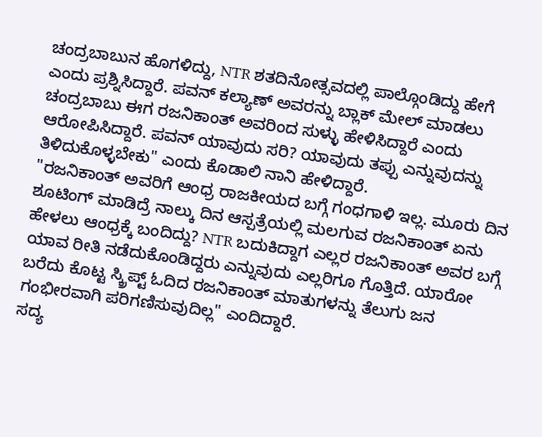ಚಂದ್ರಬಾಬುನ ಹೊಗಳಿದ್ದು, NTR ಶತದಿನೋತ್ಸವದಲ್ಲಿ ಪಾಲ್ಗೊಂಡಿದ್ದು ಹೇಗೆ ಎಂದು ಪ್ರಶ್ನಿಸಿದ್ದಾರೆ. ಪವನ್ ಕಲ್ಯಾಣ್ ಅವರನ್ನು ಬ್ಲಾಕ್ ಮೇಲ್ ಮಾಡಲು ಚಂದ್ರಬಾಬು ಈಗ ರಜನಿಕಾಂತ್ ಅವರಿಂದ ಸುಳ್ಳು ಹೇಳಿಸಿದ್ದಾರೆ ಎಂದು ಆರೋಪಿಸಿದ್ದಾರೆ. ಪವನ್ ಯಾವುದು ಸರಿ? ಯಾವುದು ತಪ್ಪು ಎನ್ನುವುದನ್ನು ತಿಳಿದುಕೊಳ್ಳಬೇಕು" ಎಂದು ಕೊಡಾಲಿ ನಾನಿ ಹೇಳಿದ್ದಾರೆ.
"ರಜನಿಕಾಂತ್ ಅವರಿಗೆ ಆಂಧ್ರ ರಾಜಕೀಯದ ಬಗ್ಗೆ ಗಂಧಗಾಳಿ ಇಲ್ಲ. ಮೂರು ದಿನ ಶೂಟಿಂಗ್ ಮಾಡಿದ್ರೆ ನಾಲ್ಕು ದಿನ ಆಸ್ಪತ್ರೆಯಲ್ಲಿ ಮಲಗುವ ರಜನಿಕಾಂತ್ ಏನು ಹೇಳಲು ಆಂಧ್ರಕ್ಕೆ ಬಂದಿದ್ದು? NTR ಬದುಕಿದ್ದಾಗ ಎಲ್ಲರ ರಜನಿಕಾಂತ್ ಅವರ ಬಗ್ಗೆ ಯಾವ ರೀತಿ ನಡೆದುಕೊಂಡಿದ್ದರು ಎನ್ನುವುದು ಎಲ್ಲರಿಗೂ ಗೊತ್ತಿದೆ. ಯಾರೋ ಬರೆದು ಕೊಟ್ಟ ಸ್ಕ್ರಿಪ್ಟ್ ಓದಿದ ರಜನಿಕಾಂತ್ ಮಾತುಗಳನ್ನು ತೆಲುಗು ಜನ ಗಂಭೀರವಾಗಿ ಪರಿಗಣಿಸುವುದಿಲ್ಲ" ಎಂದಿದ್ದಾರೆ.
ಸದ್ಯ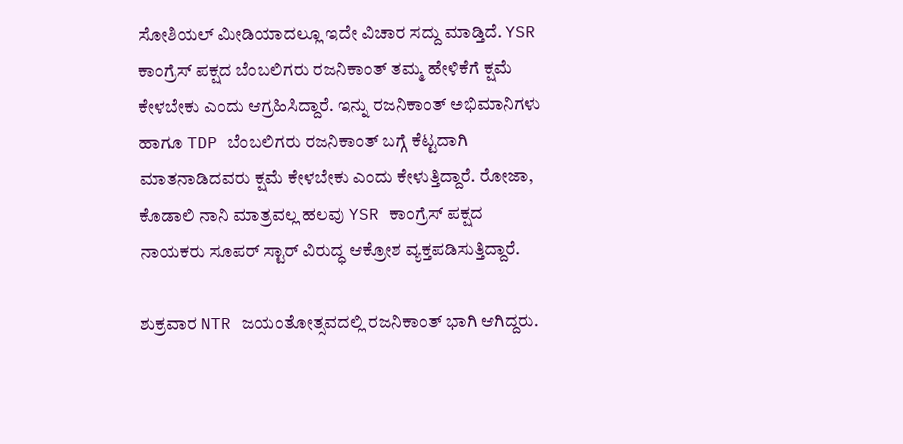ಸೋಶಿಯಲ್ ಮೀಡಿಯಾದಲ್ಲೂ ಇದೇ ವಿಚಾರ ಸದ್ದು ಮಾಡ್ತಿದೆ. YSR ಕಾಂಗ್ರೆಸ್ ಪಕ್ಷದ ಬೆಂಬಲಿಗರು ರಜನಿಕಾಂತ್ ತಮ್ಮ ಹೇಳಿಕೆಗೆ ಕ್ಷಮೆ ಕೇಳಬೇಕು ಎಂದು ಆಗ್ರಹಿಸಿದ್ದಾರೆ. ಇನ್ನು ರಜನಿಕಾಂತ್ ಅಭಿಮಾನಿಗಳು ಹಾಗೂ TDP ಬೆಂಬಲಿಗರು ರಜನಿಕಾಂತ್ ಬಗ್ಗೆ ಕೆಟ್ಟದಾಗಿ ಮಾತನಾಡಿದವರು ಕ್ಷಮೆ ಕೇಳಬೇಕು ಎಂದು ಕೇಳುತ್ತಿದ್ದಾರೆ. ರೋಜಾ, ಕೊಡಾಲಿ ನಾನಿ ಮಾತ್ರವಲ್ಲ ಹಲವು YSR ಕಾಂಗ್ರೆಸ್ ಪಕ್ಷದ ನಾಯಕರು ಸೂಪರ್ ಸ್ಟಾರ್ ವಿರುದ್ಧ ಆಕ್ರೋಶ ವ್ಯಕ್ತಪಡಿಸುತ್ತಿದ್ದಾರೆ.

ಶುಕ್ರವಾರ NTR ಜಯಂತೋತ್ಸವದಲ್ಲಿ ರಜನಿಕಾಂತ್ ಭಾಗಿ ಆಗಿದ್ದರು.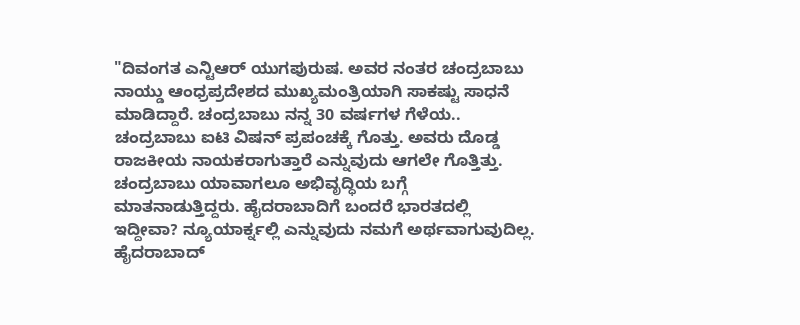"ದಿವಂಗತ ಎನ್ಟಿಆರ್ ಯುಗಪುರುಷ. ಅವರ ನಂತರ ಚಂದ್ರಬಾಬು ನಾಯ್ಡು ಆಂಧ್ರಪ್ರದೇಶದ ಮುಖ್ಯಮಂತ್ರಿಯಾಗಿ ಸಾಕಷ್ಟು ಸಾಧನೆ ಮಾಡಿದ್ದಾರೆ. ಚಂದ್ರಬಾಬು ನನ್ನ 30 ವರ್ಷಗಳ ಗೆಳೆಯ.. ಚಂದ್ರಬಾಬು ಐಟಿ ವಿಷನ್ ಪ್ರಪಂಚಕ್ಕೆ ಗೊತ್ತು. ಅವರು ದೊಡ್ಡ ರಾಜಕೀಯ ನಾಯಕರಾಗುತ್ತಾರೆ ಎನ್ನುವುದು ಆಗಲೇ ಗೊತ್ತಿತ್ತು. ಚಂದ್ರಬಾಬು ಯಾವಾಗಲೂ ಅಭಿವೃದ್ಧಿಯ ಬಗ್ಗೆ ಮಾತನಾಡುತ್ತಿದ್ದರು. ಹೈದರಾಬಾದಿಗೆ ಬಂದರೆ ಭಾರತದಲ್ಲಿ ಇದ್ದೀವಾ? ನ್ಯೂಯಾರ್ಕ್ನಲ್ಲಿ ಎನ್ನುವುದು ನಮಗೆ ಅರ್ಥವಾಗುವುದಿಲ್ಲ. ಹೈದರಾಬಾದ್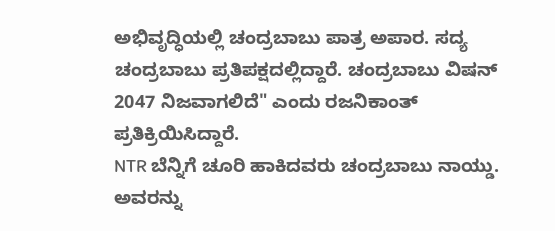ಅಭಿವೃದ್ಧಿಯಲ್ಲಿ ಚಂದ್ರಬಾಬು ಪಾತ್ರ ಅಪಾರ. ಸದ್ಯ ಚಂದ್ರಬಾಬು ಪ್ರತಿಪಕ್ಷದಲ್ಲಿದ್ದಾರೆ. ಚಂದ್ರಬಾಬು ವಿಷನ್ 2047 ನಿಜವಾಗಲಿದೆ" ಎಂದು ರಜನಿಕಾಂತ್ ಪ್ರತಿಕ್ರಿಯಿಸಿದ್ದಾರೆ.
NTR ಬೆನ್ನಿಗೆ ಚೂರಿ ಹಾಕಿದವರು ಚಂದ್ರಬಾಬು ನಾಯ್ಡು. ಅವರನ್ನು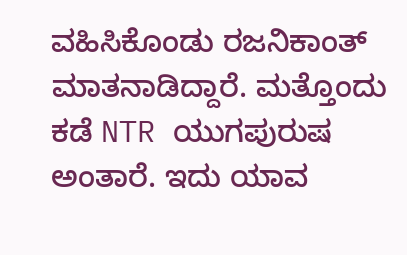ವಹಿಸಿಕೊಂಡು ರಜನಿಕಾಂತ್ ಮಾತನಾಡಿದ್ದಾರೆ. ಮತ್ತೊಂದು ಕಡೆ NTR ಯುಗಪುರುಷ ಅಂತಾರೆ. ಇದು ಯಾವ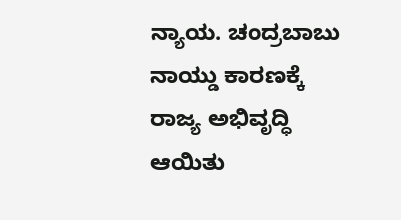ನ್ಯಾಯ. ಚಂದ್ರಬಾಬು ನಾಯ್ಡು ಕಾರಣಕ್ಕೆ ರಾಜ್ಯ ಅಭಿವೃದ್ಧಿ ಆಯಿತು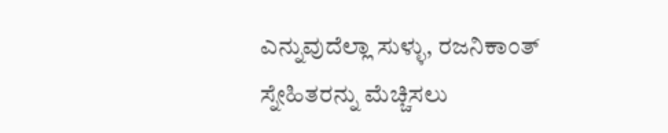ಎನ್ನುವುದೆಲ್ಲಾ ಸುಳ್ಳು, ರಜನಿಕಾಂತ್ ಸ್ನೇಹಿತರನ್ನು ಮೆಚ್ಚಿಸಲು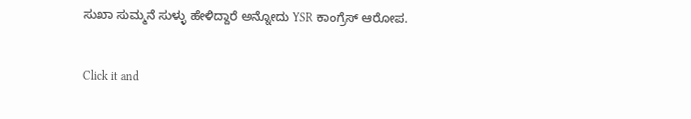ಸುಖಾ ಸುಮ್ಮನೆ ಸುಳ್ಳು ಹೇಳಿದ್ದಾರೆ ಅನ್ನೋದು YSR ಕಾಂಗ್ರೆಸ್ ಆರೋಪ.


Click it and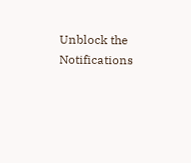Unblock the Notifications